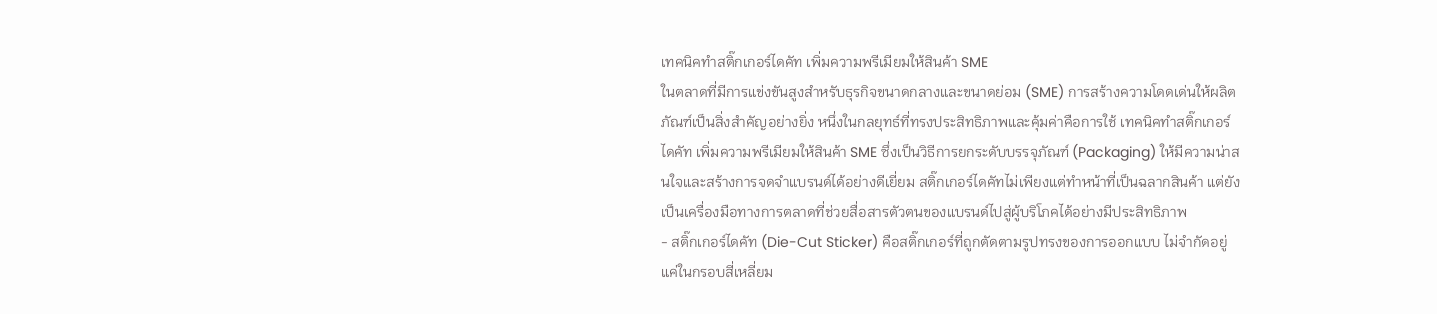เทคนิคทำสติ๊กเกอร์ไดคัท เพิ่มความพรีเมียมให้สินค้า SME
ในตลาดที่มีการแข่งขันสูงสำหรับธุรกิจขนาดกลางและขนาดย่อม (SME) การสร้างความโดดเด่นให้ผลิตภัณฑ์เป็นสิ่งสำคัญอย่างยิ่ง หนึ่งในกลยุทธ์ที่ทรงประสิทธิภาพและคุ้มค่าคือการใช้ เทคนิคทำสติ๊กเกอร์ไดคัท เพิ่มความพรีเมียมให้สินค้า SME ซึ่งเป็นวิธีการยกระดับบรรจุภัณฑ์ (Packaging) ให้มีความน่าสนใจและสร้างการจดจำแบรนด์ได้อย่างดีเยี่ยม สติ๊กเกอร์ไดคัทไม่เพียงแต่ทำหน้าที่เป็นฉลากสินค้า แต่ยังเป็นเครื่องมือทางการตลาดที่ช่วยสื่อสารตัวตนของแบรนด์ไปสู่ผู้บริโภคได้อย่างมีประสิทธิภาพ
- สติ๊กเกอร์ไดคัท (Die-Cut Sticker) คือสติ๊กเกอร์ที่ถูกตัดตามรูปทรงของการออกแบบ ไม่จำกัดอยู่แค่ในกรอบสี่เหลี่ยม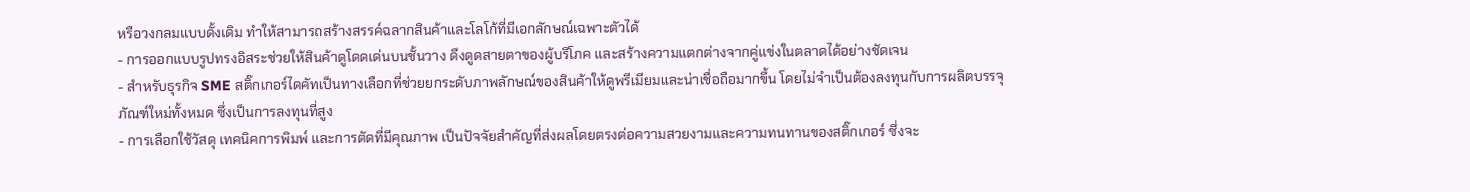หรือวงกลมแบบดั้งเดิม ทำให้สามารถสร้างสรรค์ฉลากสินค้าและโลโก้ที่มีเอกลักษณ์เฉพาะตัวได้
- การออกแบบรูปทรงอิสระช่วยให้สินค้าดูโดดเด่นบนชั้นวาง ดึงดูดสายตาของผู้บริโภค และสร้างความแตกต่างจากคู่แข่งในตลาดได้อย่างชัดเจน
- สำหรับธุรกิจ SME สติ๊กเกอร์ไดคัทเป็นทางเลือกที่ช่วยยกระดับภาพลักษณ์ของสินค้าให้ดูพรีเมียมและน่าเชื่อถือมากขึ้น โดยไม่จำเป็นต้องลงทุนกับการผลิตบรรจุภัณฑ์ใหม่ทั้งหมด ซึ่งเป็นการลงทุนที่สูง
- การเลือกใช้วัสดุ เทคนิคการพิมพ์ และการตัดที่มีคุณภาพ เป็นปัจจัยสำคัญที่ส่งผลโดยตรงต่อความสวยงามและความทนทานของสติ๊กเกอร์ ซึ่งจะ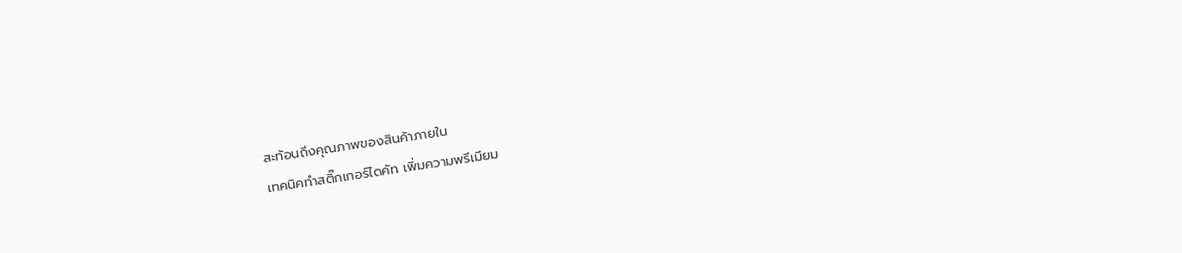สะท้อนถึงคุณภาพของสินค้าภายใน
เทคนิคทำสติ๊กเกอร์ไดคัท เพิ่มความพรีเมียม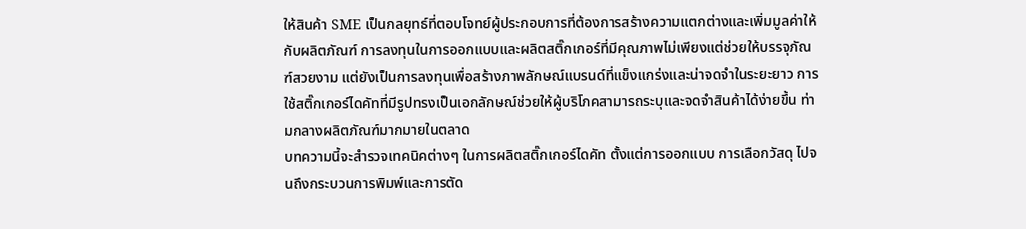ให้สินค้า SME เป็นกลยุทธ์ที่ตอบโจทย์ผู้ประกอบการที่ต้องการสร้างความแตกต่างและเพิ่มมูลค่าให้กับผลิตภัณฑ์ การลงทุนในการออกแบบและผลิตสติ๊กเกอร์ที่มีคุณภาพไม่เพียงแต่ช่วยให้บรรจุภัณฑ์สวยงาม แต่ยังเป็นการลงทุนเพื่อสร้างภาพลักษณ์แบรนด์ที่แข็งแกร่งและน่าจดจำในระยะยาว การใช้สติ๊กเกอร์ไดคัทที่มีรูปทรงเป็นเอกลักษณ์ช่วยให้ผู้บริโภคสามารถระบุและจดจำสินค้าได้ง่ายขึ้น ท่ามกลางผลิตภัณฑ์มากมายในตลาด
บทความนี้จะสำรวจเทคนิคต่างๆ ในการผลิตสติ๊กเกอร์ไดคัท ตั้งแต่การออกแบบ การเลือกวัสดุ ไปจนถึงกระบวนการพิมพ์และการตัด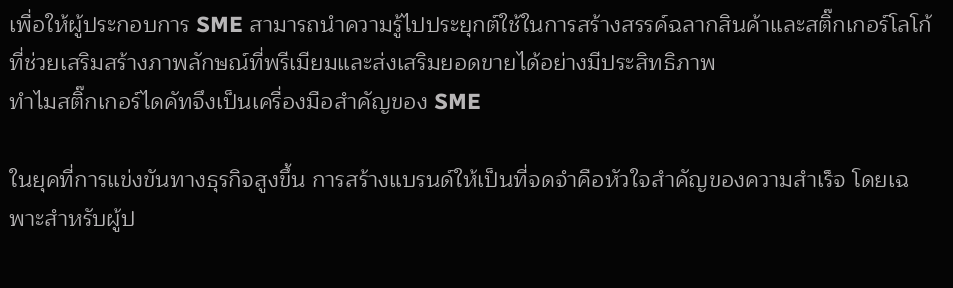เพื่อให้ผู้ประกอบการ SME สามารถนำความรู้ไปประยุกต์ใช้ในการสร้างสรรค์ฉลากสินค้าและสติ๊กเกอร์โลโก้ที่ช่วยเสริมสร้างภาพลักษณ์ที่พรีเมียมและส่งเสริมยอดขายได้อย่างมีประสิทธิภาพ
ทำไมสติ๊กเกอร์ไดคัทจึงเป็นเครื่องมือสำคัญของ SME

ในยุคที่การแข่งขันทางธุรกิจสูงขึ้น การสร้างแบรนด์ให้เป็นที่จดจำคือหัวใจสำคัญของความสำเร็จ โดยเฉพาะสำหรับผู้ป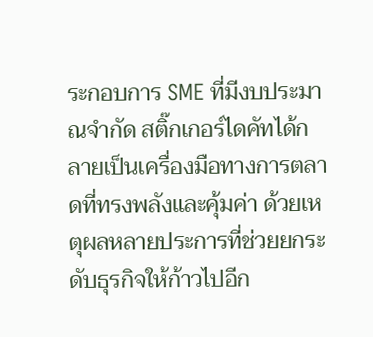ระกอบการ SME ที่มีงบประมาณจำกัด สติ๊กเกอร์ไดคัทได้กลายเป็นเครื่องมือทางการตลาดที่ทรงพลังและคุ้มค่า ด้วยเหตุผลหลายประการที่ช่วยยกระดับธุรกิจให้ก้าวไปอีก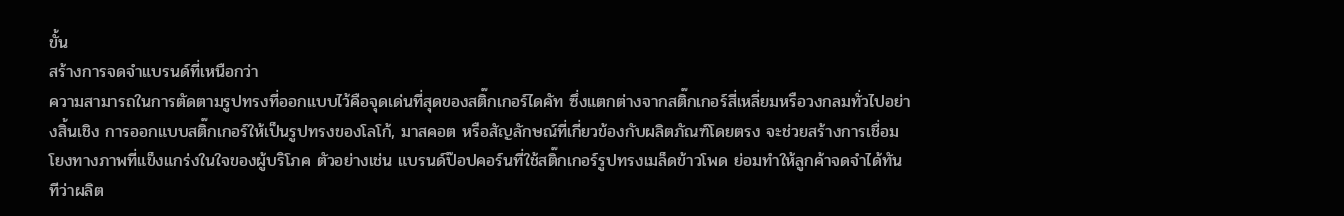ขั้น
สร้างการจดจำแบรนด์ที่เหนือกว่า
ความสามารถในการตัดตามรูปทรงที่ออกแบบไว้คือจุดเด่นที่สุดของสติ๊กเกอร์ไดคัท ซึ่งแตกต่างจากสติ๊กเกอร์สี่เหลี่ยมหรือวงกลมทั่วไปอย่างสิ้นเชิง การออกแบบสติ๊กเกอร์ให้เป็นรูปทรงของโลโก้, มาสคอต หรือสัญลักษณ์ที่เกี่ยวข้องกับผลิตภัณฑ์โดยตรง จะช่วยสร้างการเชื่อมโยงทางภาพที่แข็งแกร่งในใจของผู้บริโภค ตัวอย่างเช่น แบรนด์ป๊อปคอร์นที่ใช้สติ๊กเกอร์รูปทรงเมล็ดข้าวโพด ย่อมทำให้ลูกค้าจดจำได้ทันทีว่าผลิต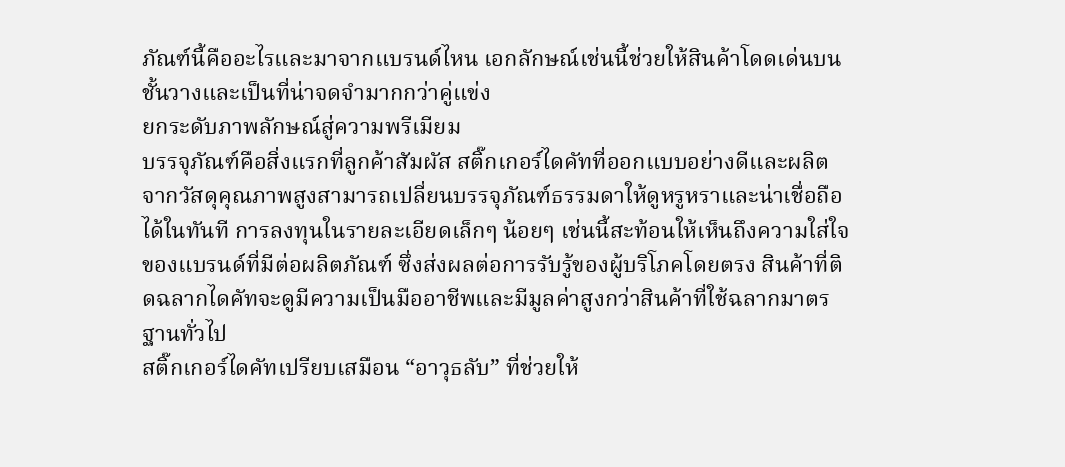ภัณฑ์นี้คืออะไรและมาจากแบรนด์ไหน เอกลักษณ์เช่นนี้ช่วยให้สินค้าโดดเด่นบนชั้นวางและเป็นที่น่าจดจำมากกว่าคู่แข่ง
ยกระดับภาพลักษณ์สู่ความพรีเมียม
บรรจุภัณฑ์คือสิ่งแรกที่ลูกค้าสัมผัส สติ๊กเกอร์ไดคัทที่ออกแบบอย่างดีและผลิตจากวัสดุคุณภาพสูงสามารถเปลี่ยนบรรจุภัณฑ์ธรรมดาให้ดูหรูหราและน่าเชื่อถือได้ในทันที การลงทุนในรายละเอียดเล็กๆ น้อยๆ เช่นนี้สะท้อนให้เห็นถึงความใส่ใจของแบรนด์ที่มีต่อผลิตภัณฑ์ ซึ่งส่งผลต่อการรับรู้ของผู้บริโภคโดยตรง สินค้าที่ติดฉลากไดคัทจะดูมีความเป็นมืออาชีพและมีมูลค่าสูงกว่าสินค้าที่ใช้ฉลากมาตรฐานทั่วไป
สติ๊กเกอร์ไดคัทเปรียบเสมือน “อาวุธลับ” ที่ช่วยให้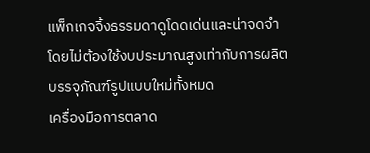แพ็กเกจจิ้งธรรมดาดูโดดเด่นและน่าจดจำ โดยไม่ต้องใช้งบประมาณสูงเท่ากับการผลิตบรรจุภัณฑ์รูปแบบใหม่ทั้งหมด
เครื่องมือการตลาด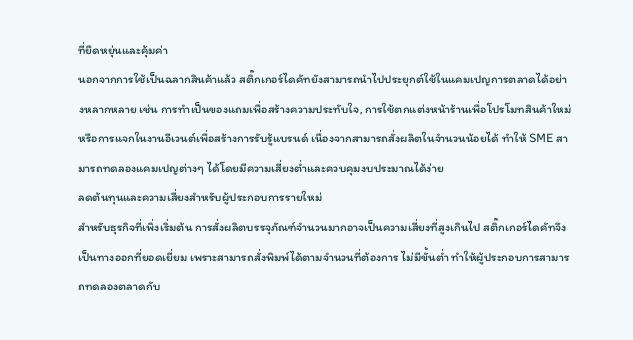ที่ยืดหยุ่นและคุ้มค่า
นอกจากการใช้เป็นฉลากสินค้าแล้ว สติ๊กเกอร์ไดคัทยังสามารถนำไปประยุกต์ใช้ในแคมเปญการตลาดได้อย่างหลากหลาย เช่น การทำเป็นของแถมเพื่อสร้างความประทับใจ, การใช้ตกแต่งหน้าร้านเพื่อโปรโมทสินค้าใหม่ หรือการแจกในงานอีเวนต์เพื่อสร้างการรับรู้แบรนด์ เนื่องจากสามารถสั่งผลิตในจำนวนน้อยได้ ทำให้ SME สามารถทดลองแคมเปญต่างๆ ได้โดยมีความเสี่ยงต่ำและควบคุมงบประมาณได้ง่าย
ลดต้นทุนและความเสี่ยงสำหรับผู้ประกอบการรายใหม่
สำหรับธุรกิจที่เพิ่งเริ่มต้น การสั่งผลิตบรรจุภัณฑ์จำนวนมากอาจเป็นความเสี่ยงที่สูงเกินไป สติ๊กเกอร์ไดคัทจึงเป็นทางออกที่ยอดเยี่ยม เพราะสามารถสั่งพิมพ์ได้ตามจำนวนที่ต้องการ ไม่มีขั้นต่ำ ทำให้ผู้ประกอบการสามารถทดลองตลาดกับ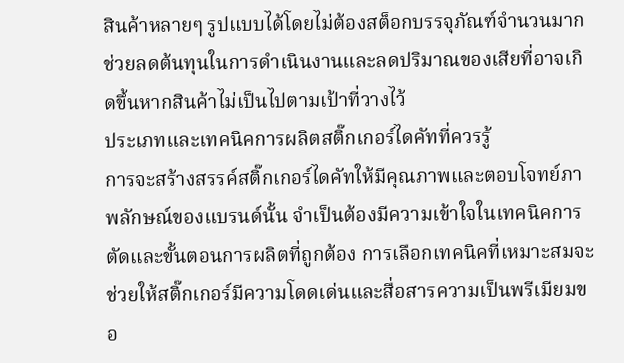สินค้าหลายๆ รูปแบบได้โดยไม่ต้องสต็อกบรรจุภัณฑ์จำนวนมาก ช่วยลดต้นทุนในการดำเนินงานและลดปริมาณของเสียที่อาจเกิดขึ้นหากสินค้าไม่เป็นไปตามเป้าที่วางไว้
ประเภทและเทคนิคการผลิตสติ๊กเกอร์ไดคัทที่ควรรู้
การจะสร้างสรรค์สติ๊กเกอร์ไดคัทให้มีคุณภาพและตอบโจทย์ภาพลักษณ์ของแบรนด์นั้น จำเป็นต้องมีความเข้าใจในเทคนิคการตัดและขั้นตอนการผลิตที่ถูกต้อง การเลือกเทคนิคที่เหมาะสมจะช่วยให้สติ๊กเกอร์มีความโดดเด่นและสื่อสารความเป็นพรีเมียมขอ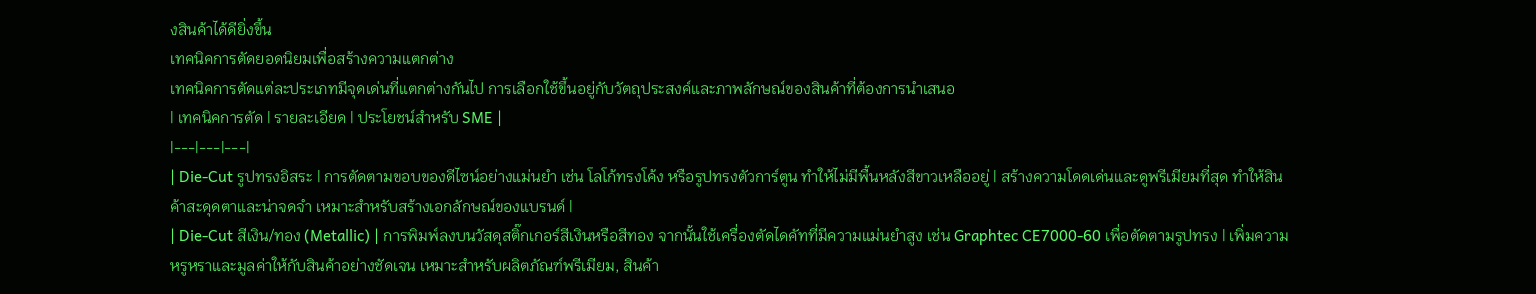งสินค้าได้ดียิ่งขึ้น
เทคนิคการตัดยอดนิยมเพื่อสร้างความแตกต่าง
เทคนิคการตัดแต่ละประเภทมีจุดเด่นที่แตกต่างกันไป การเลือกใช้ขึ้นอยู่กับวัตถุประสงค์และภาพลักษณ์ของสินค้าที่ต้องการนำเสนอ
| เทคนิคการตัด | รายละเอียด | ประโยชน์สำหรับ SME |
|---|---|---|
| Die-Cut รูปทรงอิสระ | การตัดตามขอบของดีไซน์อย่างแม่นยำ เช่น โลโก้ทรงโค้ง หรือรูปทรงตัวการ์ตูน ทำให้ไม่มีพื้นหลังสีขาวเหลืออยู่ | สร้างความโดดเด่นและดูพรีเมียมที่สุด ทำให้สินค้าสะดุดตาและน่าจดจำ เหมาะสำหรับสร้างเอกลักษณ์ของแบรนด์ |
| Die-Cut สีเงิน/ทอง (Metallic) | การพิมพ์ลงบนวัสดุสติ๊กเกอร์สีเงินหรือสีทอง จากนั้นใช้เครื่องตัดไดคัทที่มีความแม่นยำสูง เช่น Graphtec CE7000-60 เพื่อตัดตามรูปทรง | เพิ่มความหรูหราและมูลค่าให้กับสินค้าอย่างชัดเจน เหมาะสำหรับผลิตภัณฑ์พรีเมียม, สินค้า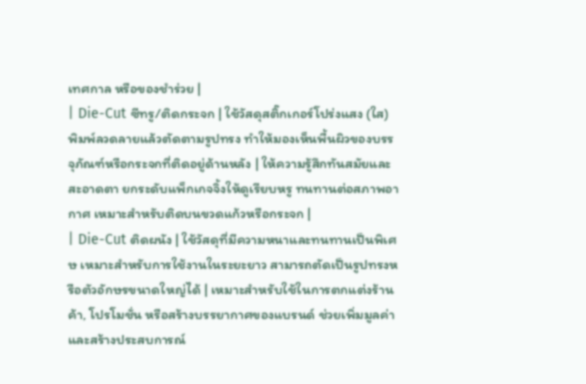เทศกาล หรือของชำร่วย |
| Die-Cut ซีทรู/ติดกระจก | ใช้วัสดุสติ๊กเกอร์โปร่งแสง (ใส) พิมพ์ลวดลายแล้วตัดตามรูปทรง ทำให้มองเห็นพื้นผิวของบรรจุภัณฑ์หรือกระจกที่ติดอยู่ด้านหลัง | ให้ความรู้สึกทันสมัยและสะอาดตา ยกระดับแพ็กเกจจิ้งให้ดูเรียบหรู ทนทานต่อสภาพอากาศ เหมาะสำหรับติดบนขวดแก้วหรือกระจก |
| Die-Cut ติดผนัง | ใช้วัสดุที่มีความหนาและทนทานเป็นพิเศษ เหมาะสำหรับการใช้งานในระยะยาว สามารถตัดเป็นรูปทรงหรือตัวอักษรขนาดใหญ่ได้ | เหมาะสำหรับใช้ในการตกแต่งร้านค้า, โปรโมชั่น หรือสร้างบรรยากาศของแบรนด์ ช่วยเพิ่มมูลค่าและสร้างประสบการณ์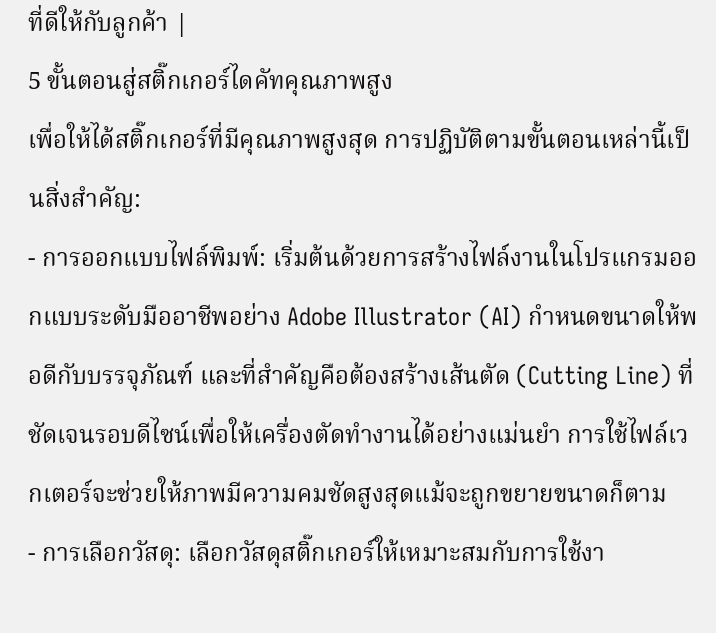ที่ดีให้กับลูกค้า |
5 ขั้นตอนสู่สติ๊กเกอร์ไดคัทคุณภาพสูง
เพื่อให้ได้สติ๊กเกอร์ที่มีคุณภาพสูงสุด การปฏิบัติตามขั้นตอนเหล่านี้เป็นสิ่งสำคัญ:
- การออกแบบไฟล์พิมพ์: เริ่มต้นด้วยการสร้างไฟล์งานในโปรแกรมออกแบบระดับมืออาชีพอย่าง Adobe Illustrator (AI) กำหนดขนาดให้พอดีกับบรรจุภัณฑ์ และที่สำคัญคือต้องสร้างเส้นตัด (Cutting Line) ที่ชัดเจนรอบดีไซน์เพื่อให้เครื่องตัดทำงานได้อย่างแม่นยำ การใช้ไฟล์เวกเตอร์จะช่วยให้ภาพมีความคมชัดสูงสุดแม้จะถูกขยายขนาดก็ตาม
- การเลือกวัสดุ: เลือกวัสดุสติ๊กเกอร์ให้เหมาะสมกับการใช้งา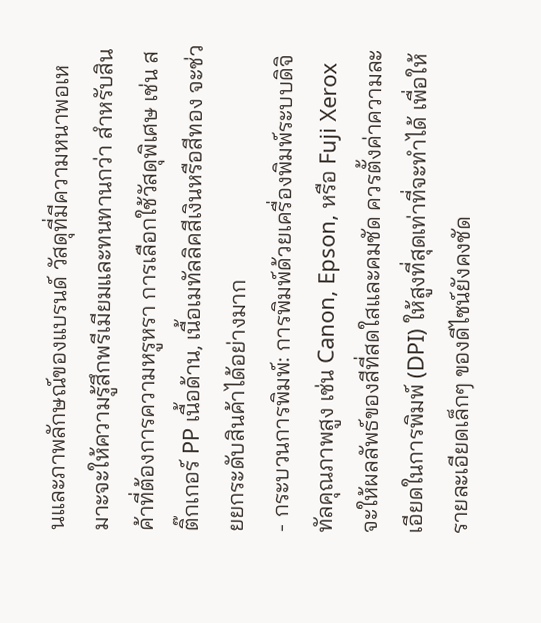นและภาพลักษณ์ของแบรนด์ วัสดุที่มีความหนาพอเหมาะจะให้ความรู้สึกพรีเมียมและทนทานกว่า สำหรับสินค้าที่ต้องการความหรูหรา การเลือกใช้วัสดุพิเศษ เช่น สติ๊กเกอร์ PP เนื้อด้าน, เนื้อเมทัลลิคสีเงินหรือสีทอง จะช่วยยกระดับสินค้าได้อย่างมาก
- กระบวนการพิมพ์: การพิมพ์ด้วยเครื่องพิมพ์ระบบดิจิทัลคุณภาพสูง เช่น Canon, Epson, หรือ Fuji Xerox จะให้ผลลัพธ์ของสีที่สดใสและคมชัด ควรตั้งค่าความละเอียดในการพิมพ์ (DPI) ให้สูงที่สุดเท่าที่จะทำได้ เพื่อให้รายละเอียดเล็กๆ ของดีไซน์ยังคงชัด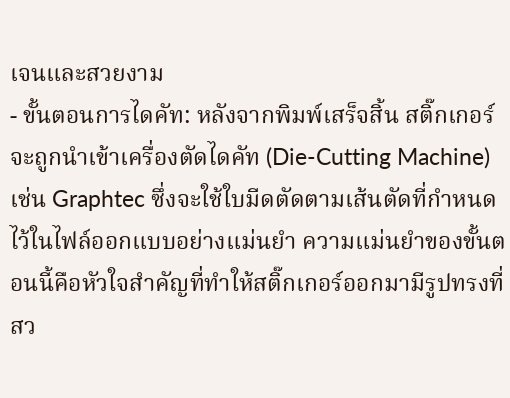เจนและสวยงาม
- ขั้นตอนการไดคัท: หลังจากพิมพ์เสร็จสิ้น สติ๊กเกอร์จะถูกนำเข้าเครื่องตัดไดคัท (Die-Cutting Machine) เช่น Graphtec ซึ่งจะใช้ใบมีดตัดตามเส้นตัดที่กำหนดไว้ในไฟล์ออกแบบอย่างแม่นยำ ความแม่นยำของขั้นตอนนี้คือหัวใจสำคัญที่ทำให้สติ๊กเกอร์ออกมามีรูปทรงที่สว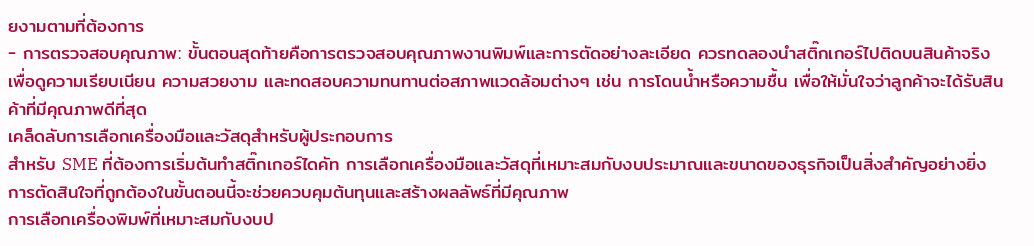ยงามตามที่ต้องการ
- การตรวจสอบคุณภาพ: ขั้นตอนสุดท้ายคือการตรวจสอบคุณภาพงานพิมพ์และการตัดอย่างละเอียด ควรทดลองนำสติ๊กเกอร์ไปติดบนสินค้าจริงเพื่อดูความเรียบเนียน ความสวยงาม และทดสอบความทนทานต่อสภาพแวดล้อมต่างๆ เช่น การโดนน้ำหรือความชื้น เพื่อให้มั่นใจว่าลูกค้าจะได้รับสินค้าที่มีคุณภาพดีที่สุด
เคล็ดลับการเลือกเครื่องมือและวัสดุสำหรับผู้ประกอบการ
สำหรับ SME ที่ต้องการเริ่มต้นทำสติ๊กเกอร์ไดคัท การเลือกเครื่องมือและวัสดุที่เหมาะสมกับงบประมาณและขนาดของธุรกิจเป็นสิ่งสำคัญอย่างยิ่ง การตัดสินใจที่ถูกต้องในขั้นตอนนี้จะช่วยควบคุมต้นทุนและสร้างผลลัพธ์ที่มีคุณภาพ
การเลือกเครื่องพิมพ์ที่เหมาะสมกับงบป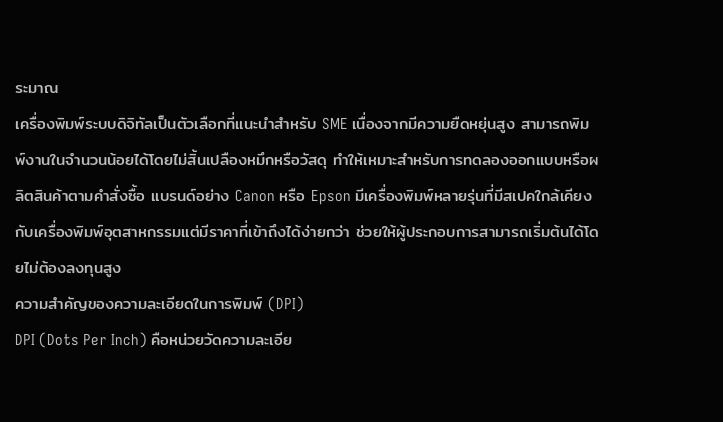ระมาณ
เครื่องพิมพ์ระบบดิจิทัลเป็นตัวเลือกที่แนะนำสำหรับ SME เนื่องจากมีความยืดหยุ่นสูง สามารถพิมพ์งานในจำนวนน้อยได้โดยไม่สิ้นเปลืองหมึกหรือวัสดุ ทำให้เหมาะสำหรับการทดลองออกแบบหรือผลิตสินค้าตามคำสั่งซื้อ แบรนด์อย่าง Canon หรือ Epson มีเครื่องพิมพ์หลายรุ่นที่มีสเปคใกล้เคียงกับเครื่องพิมพ์อุตสาหกรรมแต่มีราคาที่เข้าถึงได้ง่ายกว่า ช่วยให้ผู้ประกอบการสามารถเริ่มต้นได้โดยไม่ต้องลงทุนสูง
ความสำคัญของความละเอียดในการพิมพ์ (DPI)
DPI (Dots Per Inch) คือหน่วยวัดความละเอีย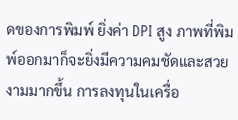ดของการพิมพ์ ยิ่งค่า DPI สูง ภาพที่พิมพ์ออกมาก็จะยิ่งมีความคมชัดและสวยงามมากขึ้น การลงทุนในเครื่อ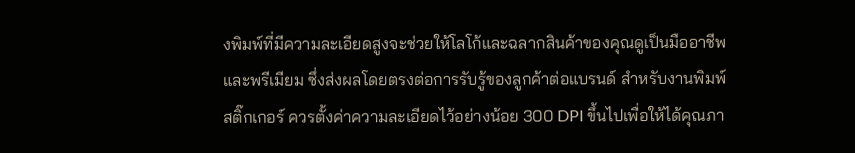งพิมพ์ที่มีความละเอียดสูงจะช่วยให้โลโก้และฉลากสินค้าของคุณดูเป็นมืออาชีพและพรีเมียม ซึ่งส่งผลโดยตรงต่อการรับรู้ของลูกค้าต่อแบรนด์ สำหรับงานพิมพ์สติ๊กเกอร์ ควรตั้งค่าความละเอียดไว้อย่างน้อย 300 DPI ขึ้นไปเพื่อให้ได้คุณภา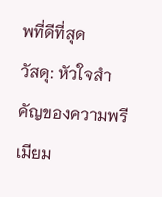พที่ดีที่สุด
วัสดุ: หัวใจสำคัญของความพรีเมียม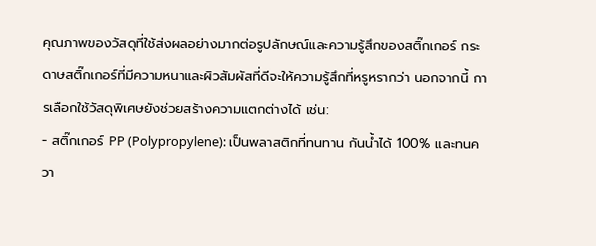คุณภาพของวัสดุที่ใช้ส่งผลอย่างมากต่อรูปลักษณ์และความรู้สึกของสติ๊กเกอร์ กระดาษสติ๊กเกอร์ที่มีความหนาและผิวสัมผัสที่ดีจะให้ความรู้สึกที่หรูหรากว่า นอกจากนี้ การเลือกใช้วัสดุพิเศษยังช่วยสร้างความแตกต่างได้ เช่น:
- สติ๊กเกอร์ PP (Polypropylene): เป็นพลาสติกที่ทนทาน กันน้ำได้ 100% และทนควา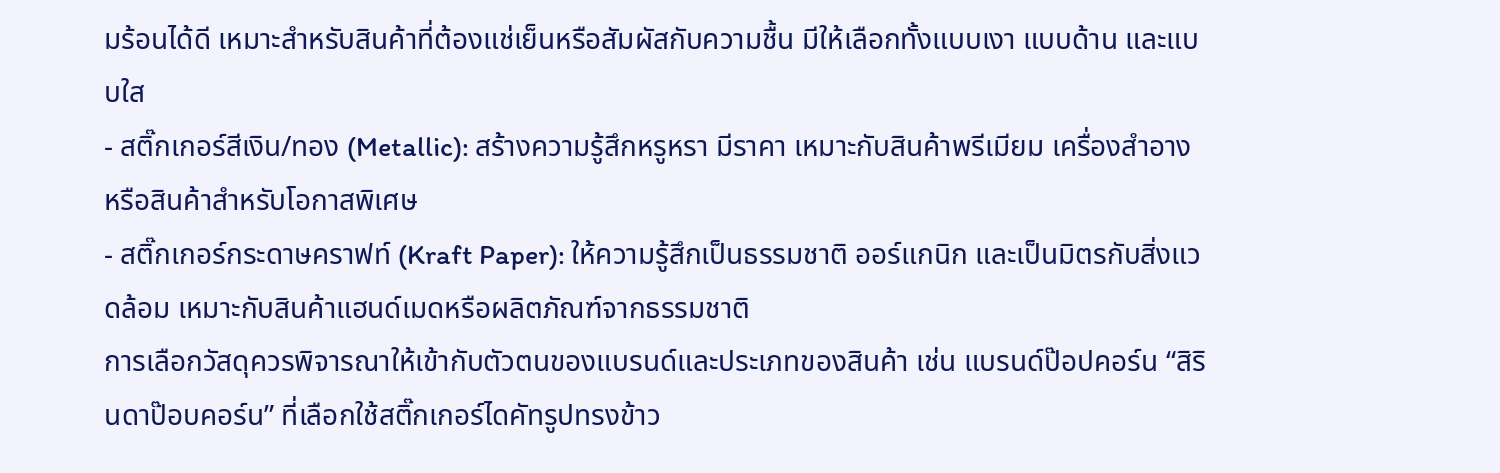มร้อนได้ดี เหมาะสำหรับสินค้าที่ต้องแช่เย็นหรือสัมผัสกับความชื้น มีให้เลือกทั้งแบบเงา แบบด้าน และแบบใส
- สติ๊กเกอร์สีเงิน/ทอง (Metallic): สร้างความรู้สึกหรูหรา มีราคา เหมาะกับสินค้าพรีเมียม เครื่องสำอาง หรือสินค้าสำหรับโอกาสพิเศษ
- สติ๊กเกอร์กระดาษคราฟท์ (Kraft Paper): ให้ความรู้สึกเป็นธรรมชาติ ออร์แกนิก และเป็นมิตรกับสิ่งแวดล้อม เหมาะกับสินค้าแฮนด์เมดหรือผลิตภัณฑ์จากธรรมชาติ
การเลือกวัสดุควรพิจารณาให้เข้ากับตัวตนของแบรนด์และประเภทของสินค้า เช่น แบรนด์ป๊อปคอร์น “สิรินดาป๊อบคอร์น” ที่เลือกใช้สติ๊กเกอร์ไดคัทรูปทรงข้าว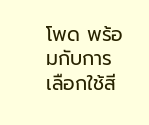โพด พร้อมกับการเลือกใช้สี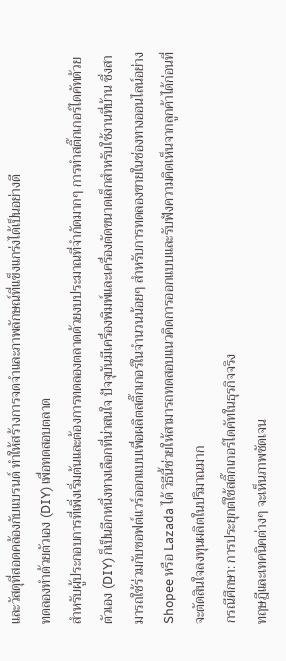และวัสดุที่สอดคล้องกับแบรนด์ ทำให้สร้างการจดจำและภาพลักษณ์ที่แข็งแกร่งได้เป็นอย่างดี
ทดลองทำด้วยตัวเอง (DIY) เพื่อทดสอบตลาด
สำหรับผู้ประกอบการที่เพิ่งเริ่มต้นและต้องการทดลองตลาดด้วยงบประมาณที่จำกัดมากๆ การทำสติ๊กเกอร์ไดคัทด้วยตัวเอง (DIY) ก็เป็นอีกหนึ่งทางเลือกที่น่าสนใจ ปัจจุบันมีเครื่องพิมพ์และเครื่องตัดขนาดเล็กสำหรับใช้งานที่บ้าน ซึ่งสามารถใช้ร่วมกับซอฟต์แวร์ออกแบบเพื่อผลิตสติ๊กเกอร์ในจำนวนน้อยๆ สำหรับการทดลองขายในช่องทางออนไลน์อย่าง Shopee หรือ Lazada ได้ วิธีนี้ช่วยให้สามารถทดสอบแนวคิดการออกแบบและรับฟังความคิดเห็นจากลูกค้าได้ก่อนที่จะตัดสินใจลงทุนผลิตในปริมาณมาก
กรณีศึกษา: การประยุกต์ใช้สติ๊กเกอร์ไดคัทในธุรกิจจริง
ทฤษฎีและเทคนิคต่างๆ จะเห็นภาพชัดเจน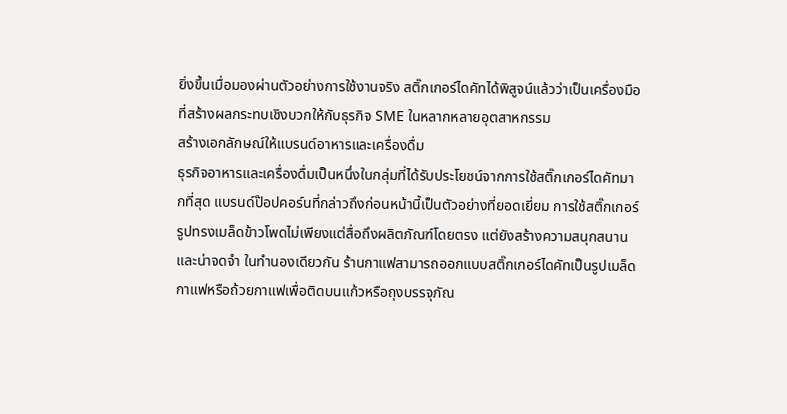ยิ่งขึ้นเมื่อมองผ่านตัวอย่างการใช้งานจริง สติ๊กเกอร์ไดคัทได้พิสูจน์แล้วว่าเป็นเครื่องมือที่สร้างผลกระทบเชิงบวกให้กับธุรกิจ SME ในหลากหลายอุตสาหกรรม
สร้างเอกลักษณ์ให้แบรนด์อาหารและเครื่องดื่ม
ธุรกิจอาหารและเครื่องดื่มเป็นหนึ่งในกลุ่มที่ได้รับประโยชน์จากการใช้สติ๊กเกอร์ไดคัทมากที่สุด แบรนด์ป๊อปคอร์นที่กล่าวถึงก่อนหน้านี้เป็นตัวอย่างที่ยอดเยี่ยม การใช้สติ๊กเกอร์รูปทรงเมล็ดข้าวโพดไม่เพียงแต่สื่อถึงผลิตภัณฑ์โดยตรง แต่ยังสร้างความสนุกสนานและน่าจดจำ ในทำนองเดียวกัน ร้านกาแฟสามารถออกแบบสติ๊กเกอร์ไดคัทเป็นรูปเมล็ดกาแฟหรือถ้วยกาแฟเพื่อติดบนแก้วหรือถุงบรรจุภัณ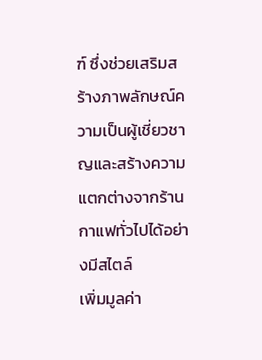ฑ์ ซึ่งช่วยเสริมสร้างภาพลักษณ์ความเป็นผู้เชี่ยวชาญและสร้างความแตกต่างจากร้านกาแฟทั่วไปได้อย่างมีสไตล์
เพิ่มมูลค่า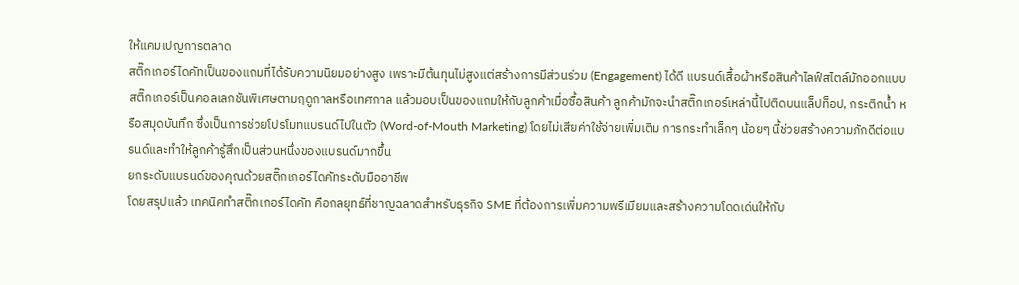ให้แคมเปญการตลาด
สติ๊กเกอร์ไดคัทเป็นของแถมที่ได้รับความนิยมอย่างสูง เพราะมีต้นทุนไม่สูงแต่สร้างการมีส่วนร่วม (Engagement) ได้ดี แบรนด์เสื้อผ้าหรือสินค้าไลฟ์สไตล์มักออกแบบสติ๊กเกอร์เป็นคอลเลกชันพิเศษตามฤดูกาลหรือเทศกาล แล้วมอบเป็นของแถมให้กับลูกค้าเมื่อซื้อสินค้า ลูกค้ามักจะนำสติ๊กเกอร์เหล่านี้ไปติดบนแล็ปท็อป, กระติกน้ำ หรือสมุดบันทึก ซึ่งเป็นการช่วยโปรโมทแบรนด์ไปในตัว (Word-of-Mouth Marketing) โดยไม่เสียค่าใช้จ่ายเพิ่มเติม การกระทำเล็กๆ น้อยๆ นี้ช่วยสร้างความภักดีต่อแบรนด์และทำให้ลูกค้ารู้สึกเป็นส่วนหนึ่งของแบรนด์มากขึ้น
ยกระดับแบรนด์ของคุณด้วยสติ๊กเกอร์ไดคัทระดับมืออาชีพ
โดยสรุปแล้ว เทคนิคทำสติ๊กเกอร์ไดคัท คือกลยุทธ์ที่ชาญฉลาดสำหรับธุรกิจ SME ที่ต้องการเพิ่มความพรีเมียมและสร้างความโดดเด่นให้กับ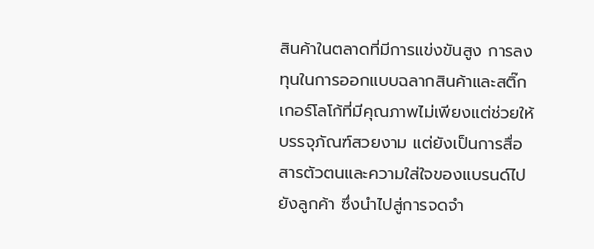สินค้าในตลาดที่มีการแข่งขันสูง การลงทุนในการออกแบบฉลากสินค้าและสติ๊กเกอร์โลโก้ที่มีคุณภาพไม่เพียงแต่ช่วยให้บรรจุภัณฑ์สวยงาม แต่ยังเป็นการสื่อสารตัวตนและความใส่ใจของแบรนด์ไปยังลูกค้า ซึ่งนำไปสู่การจดจำ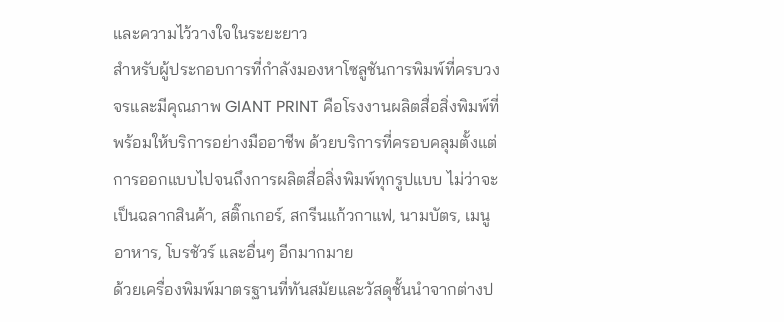และความไว้วางใจในระยะยาว
สำหรับผู้ประกอบการที่กำลังมองหาโซลูชันการพิมพ์ที่ครบวงจรและมีคุณภาพ GIANT PRINT คือโรงงานผลิตสื่อสิ่งพิมพ์ที่พร้อมให้บริการอย่างมืออาชีพ ด้วยบริการที่ครอบคลุมตั้งแต่การออกแบบไปจนถึงการผลิตสื่อสิ่งพิมพ์ทุกรูปแบบ ไม่ว่าจะเป็นฉลากสินค้า, สติ๊กเกอร์, สกรีนแก้วกาแฟ, นามบัตร, เมนูอาหาร, โบรชัวร์ และอื่นๆ อีกมากมาย
ด้วยเครื่องพิมพ์มาตรฐานที่ทันสมัยและวัสดุชั้นนำจากต่างป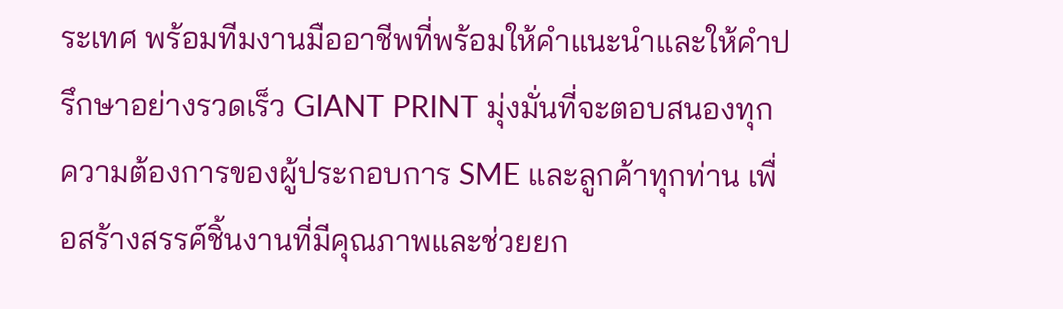ระเทศ พร้อมทีมงานมืออาชีพที่พร้อมให้คำแนะนำและให้คำปรึกษาอย่างรวดเร็ว GIANT PRINT มุ่งมั่นที่จะตอบสนองทุกความต้องการของผู้ประกอบการ SME และลูกค้าทุกท่าน เพื่อสร้างสรรค์ชิ้นงานที่มีคุณภาพและช่วยยก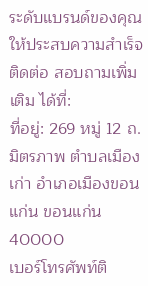ระดับแบรนด์ของคุณให้ประสบความสำเร็จ
ติดต่อ สอบถามเพิ่มเติม ได้ที่:
ที่อยู่: 269 หมู่ 12 ถ. มิตรภาพ ตำบลเมืองเก่า อำเภอเมืองขอนแก่น ขอนแก่น 40000
เบอร์โทรศัพท์ติ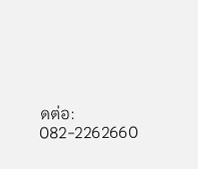ดต่อ: 082-2262660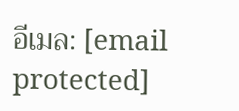อีเมล: [email protected]